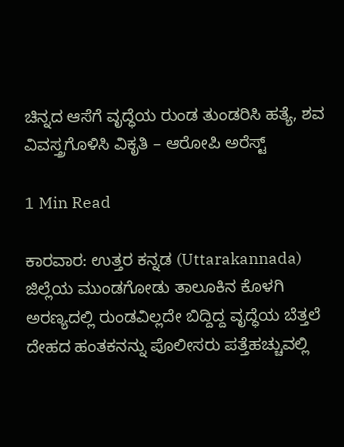ಚಿನ್ನದ ಆಸೆಗೆ ವೃದ್ಧೆಯ ರುಂಡ ತುಂಡರಿಸಿ ಹತ್ಯೆ, ಶವ ವಿವಸ್ತ್ರಗೊಳಿಸಿ ವಿಕೃತಿ – ಆರೋಪಿ ಅರೆಸ್ಟ್‌

1 Min Read

ಕಾರವಾರ: ಉತ್ತರ ಕನ್ನಡ (Uttarakannada) ಜಿಲ್ಲೆಯ ಮುಂಡಗೋಡು ತಾಲೂಕಿನ ಕೊಳಗಿ ಅರಣ್ಯದಲ್ಲಿ ರುಂಡವಿಲ್ಲದೇ ಬಿದ್ದಿದ್ದ ವೃದ್ಧೆಯ ಬೆತ್ತಲೆ ದೇಹದ ಹಂತಕನನ್ನು ಪೊಲೀಸರು ಪತ್ತೆಹಚ್ಚುವಲ್ಲಿ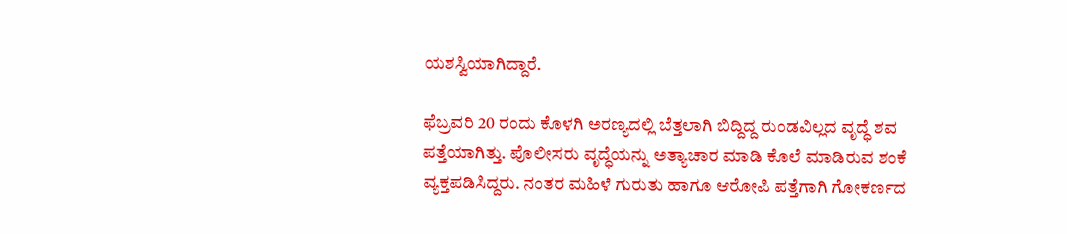ಯಶಸ್ವಿಯಾಗಿದ್ದಾರೆ.

ಫೆಬ್ರವರಿ 20 ರಂದು ಕೊಳಗಿ ಅರಣ್ಯದಲ್ಲಿ ಬೆತ್ತಲಾಗಿ ಬಿದ್ದಿದ್ದ ರುಂಡವಿಲ್ಲದ ವೃದ್ಧೆ ಶವ ಪತ್ತೆಯಾಗಿತ್ತು. ಪೊಲೀಸರು ವೃದ್ಧೆಯನ್ನು ಅತ್ಯಾಚಾರ ಮಾಡಿ ಕೊಲೆ ಮಾಡಿರುವ ಶಂಕೆ ವ್ಯಕ್ತಪಡಿಸಿದ್ದರು. ನಂತರ ಮಹಿಳೆ ಗುರುತು ಹಾಗೂ ಆರೋಪಿ ಪತ್ತೆಗಾಗಿ ಗೋಕರ್ಣದ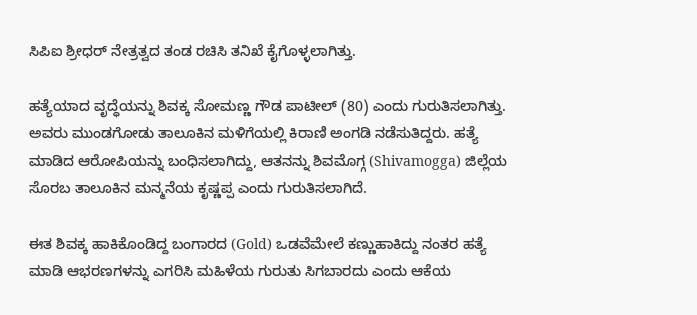ಸಿಪಿಐ ಶ್ರೀಧರ್ ನೇತ್ರತ್ವದ ತಂಡ ರಚಿಸಿ ತನಿಖೆ ಕೈಗೊಳ್ಳಲಾಗಿತ್ತು.

ಹತ್ಯೆಯಾದ ವೃದ್ಧೆಯನ್ನು ಶಿವಕ್ಕ ಸೋಮಣ್ಣ ಗೌಡ ಪಾಟೀಲ್ (80) ಎಂದು ಗುರುತಿಸಲಾಗಿತ್ತು. ಅವರು ಮುಂಡಗೋಡು ತಾಲೂಕಿನ ಮಳಿಗೆಯಲ್ಲಿ ಕಿರಾಣಿ ಅಂಗಡಿ ನಡೆಸುತಿದ್ದರು. ಹತ್ಯೆ ಮಾಡಿದ ಆರೋಪಿಯನ್ನು ಬಂಧಿಸಲಾಗಿದ್ದು, ಆತನನ್ನು ಶಿವಮೊಗ್ಗ (Shivamogga) ಜಿಲ್ಲೆಯ ಸೊರಬ ತಾಲೂಕಿನ ಮನ್ಮನೆಯ ಕೃಷ್ಣಪ್ಪ ಎಂದು ಗುರುತಿಸಲಾಗಿದೆ.

ಈತ ಶಿವಕ್ಕ ಹಾಕಿಕೊಂಡಿದ್ದ ಬಂಗಾರದ (Gold) ಒಡವೆಮೇಲೆ ಕಣ್ಣುಹಾಕಿದ್ದು ನಂತರ ಹತ್ಯೆ ಮಾಡಿ ಆಭರಣಗಳನ್ನು ಎಗರಿಸಿ ಮಹಿಳೆಯ ಗುರುತು ಸಿಗಬಾರದು ಎಂದು ಆಕೆಯ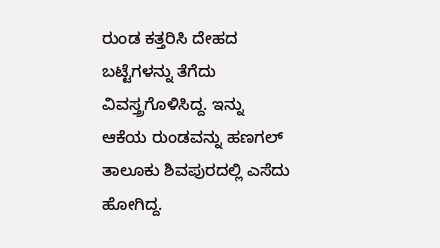ರುಂಡ ಕತ್ತರಿಸಿ ದೇಹದ ಬಟ್ಟೆಗಳನ್ನು ತೆಗೆದು ವಿವಸ್ತ್ರಗೊಳಿಸಿದ್ದ. ಇನ್ನು ಆಕೆಯ ರುಂಡವನ್ನು ಹಣಗಲ್ ತಾಲೂಕು ಶಿವಪುರದಲ್ಲಿ ಎಸೆದು ಹೋಗಿದ್ದ.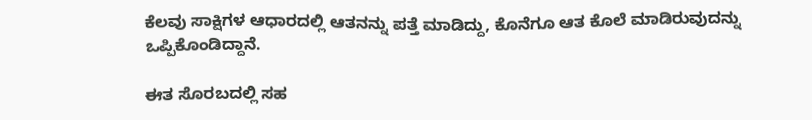ಕೆಲವು ಸಾಕ್ಷಿಗಳ ಆಧಾರದಲ್ಲಿ ಆತನನ್ನು ಪತ್ತೆ ಮಾಡಿದ್ದು, ಕೊನೆಗೂ ಆತ ಕೊಲೆ ಮಾಡಿರುವುದನ್ನು ಒಪ್ಪಿಕೊಂಡಿದ್ದಾನೆ.

ಈತ ಸೊರಬದಲ್ಲಿ ಸಹ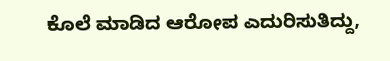ಕೊಲೆ ಮಾಡಿದ ಆರೋಪ ಎದುರಿಸುತಿದ್ದು,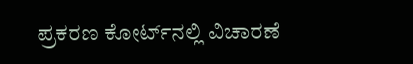ಪ್ರಕರಣ ಕೋರ್ಟ್‌ನಲ್ಲಿ ವಿಚಾರಣೆ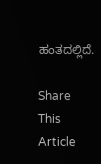ಹಂತದಲ್ಲಿದೆ.

Share This Article